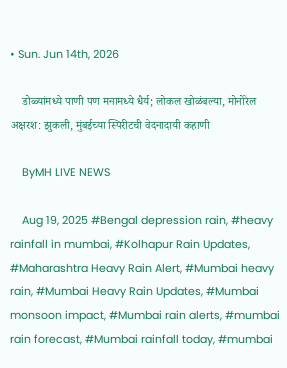• Sun. Jun 14th, 2026

    डोळ्यांमध्ये पाणी पण मनामध्ये धैर्य; लोकल खोळंबल्या, मोनोरेल अक्षरश: झुकली, मुंबईच्या स्पिरीटची वेदनादायी कहाणी

    ByMH LIVE NEWS

    Aug 19, 2025 #Bengal depression rain, #heavy rainfall in mumbai, #Kolhapur Rain Updates, #Maharashtra Heavy Rain Alert, #Mumbai heavy rain, #Mumbai Heavy Rain Updates, #Mumbai monsoon impact, #Mumbai rain alerts, #mumbai rain forecast, #Mumbai rainfall today, #mumbai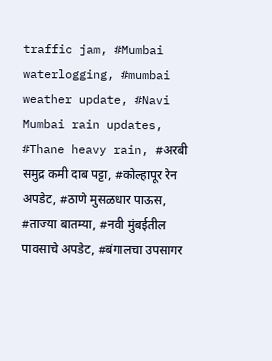traffic jam, #Mumbai waterlogging, #mumbai weather update, #Navi Mumbai rain updates, #Thane heavy rain, #अरबी समुद्र कमी दाब पट्टा, #कोल्हापूर रेन अपडेट, #ठाणे मुसळधार पाऊस, #ताज्या बातम्या, #नवी मुंबईतील पावसाचे अपडेट, #बंगालचा उपसागर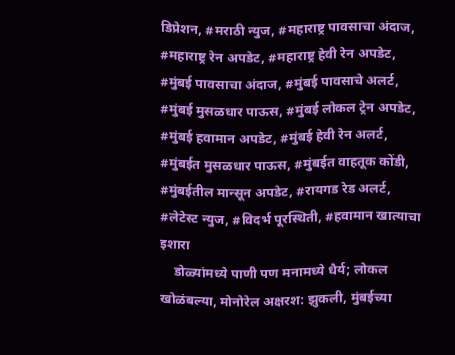डिप्रेशन, #मराठी न्युज, #महाराष्ट्र पावसाचा अंदाज, #महाराष्ट्र रेन अपडेट, #महाराष्ट्र हेवी रेन अपडेट, #मुंबई पावसाचा अंदाज, #मुंबई पावसाचे अलर्ट, #मुंबई मुसळधार पाऊस, #मुंबई लोकल ट्रेन अपडेट, #मुंबई हवामान अपडेट, #मुंबई हेवी रेन अलर्ट, #मुंबईत मुसळधार पाऊस, #मुंबईत वाहतूक कोंडी, #मुंबईतील मान्सून अपडेट, #रायगड रेड अलर्ट, #लेटेस्ट न्युज, #विदर्भ पूरस्थिती, #हवामान खात्याचा इशारा
    डोळ्यांमध्ये पाणी पण मनामध्ये धैर्य; लोकल खोळंबल्या, मोनोरेल अक्षरश: झुकली, मुंबईच्या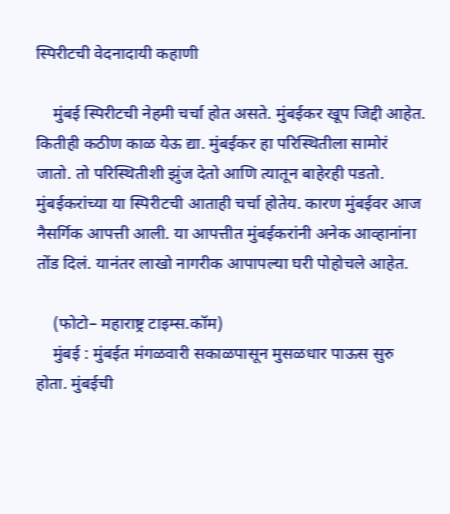स्पिरीटची वेदनादायी कहाणी

    मुंबई स्पिरीटची नेहमी चर्चा होत असते. मुंबईकर खूप जिद्दी आहेत. कितीही कठीण काळ येऊ द्या. मुंबईकर हा परिस्थितीला सामोरं जातो. तो परिस्थितीशी झुंज देतो आणि त्यातून बाहेरही पडतो. मुंबईकरांच्या या स्पिरीटची आताही चर्चा होतेय. कारण मुंबईवर आज नैसर्गिक आपत्ती आली. या आपत्तीत मुंबईकरांनी अनेक आव्हानांना तोंड दिलं. यानंतर लाखो नागरीक आपापल्या घरी पोहोचले आहेत.

    (फोटो– महाराष्ट्र टाइम्स.कॉम)
    मुंबई : मुंबईत मंगळवारी सकाळपासून मुसळधार पाऊस सुरु होता. मुंबईची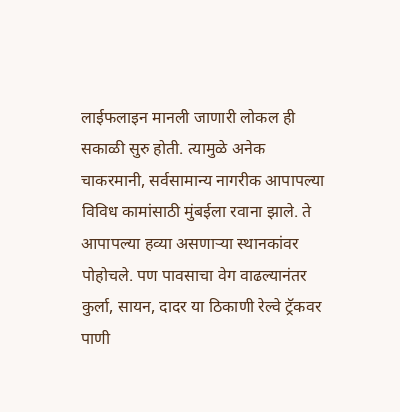लाईफलाइन मानली जाणारी लोकल ही सकाळी सुरु होती. त्यामुळे अनेक चाकरमानी, सर्वसामान्य नागरीक आपापल्या विविध कामांसाठी मुंबईला रवाना झाले. ते आपापल्या हव्या असणाऱ्या स्थानकांवर पोहोचले. पण पावसाचा वेग वाढल्यानंतर कुर्ला, सायन, दादर या ठिकाणी रेल्वे ट्रॅकवर पाणी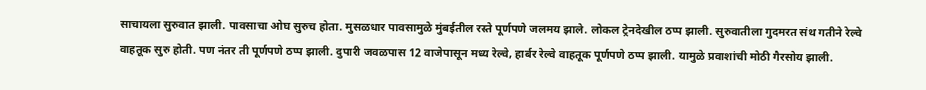साचायला सुरुवात झाली. पावसाचा ओघ सुरुच होता. मुसळधार पावसामुळे मुंबईतील रस्ते पूर्णपणे जलमय झाले. लोकल ट्रेनदेखील ठप्प झाली. सुरुवातीला गुदमरत संथ गतीने रेल्वे वाहतूक सुरु होती. पण नंतर ती पूर्णपणे ठप्प झाली. दुपारी जवळपास 12 वाजेपासून मध्य रेल्वे, हार्बर रेल्वे वाहतूक पूर्णपणे ठप्प झाली. यामुळे प्रवाशांची मोठी गैरसोय झाली.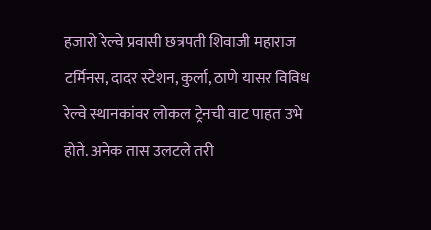हजारो रेल्वे प्रवासी छत्रपती शिवाजी महाराज टर्मिनस, दादर स्टेशन, कुर्ला, ठाणे यासर विविध रेल्वे स्थानकांवर लोकल ट्रेनची वाट पाहत उभे होते. अनेक तास उलटले तरी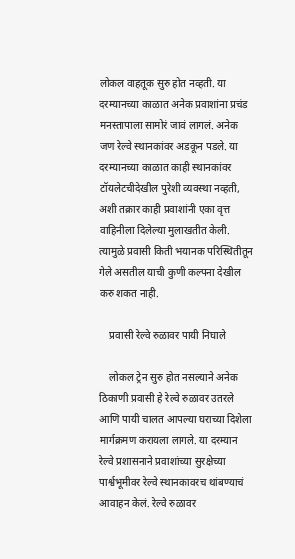लोकल वाहतूक सुरु होत नव्हती. या दरम्यानच्या काळात अनेक प्रवाशांना प्रचंड मनस्तापाला सामोरं जावं लागलं. अनेक जण रेल्वे स्थानकांवर अडकून पडले. या दरम्यानच्या काळात काही स्थानकांवर टॉयलेटचीदेखील पुरेशी व्यवस्था नव्हती, अशी तक्रार काही प्रवाशांनी एका वृत्त वाहिनीला दिलेल्या मुलाखतीत केली. त्यामुळे प्रवासी किती भयानक परिस्थितीतून गेले असतील याची कुणी कल्पना देखील करु शकत नाही.

    प्रवासी रेल्वे रुळावर पायी निघाले

    लोकल ट्रेन सुरु होत नसल्याने अनेक ठिकाणी प्रवासी हे रेल्वे रुळावर उतरले आणि पायी चालत आपल्या घराच्या दिशेला मार्गक्रमण करायला लागले. या दरम्यान रेल्वे प्रशासनाने प्रवाशांच्या सुरक्षेच्या पार्श्वभूमीवर रेल्वे स्थानकावरच थांबण्याचं आवाहन केलं. रेल्वे रुळावर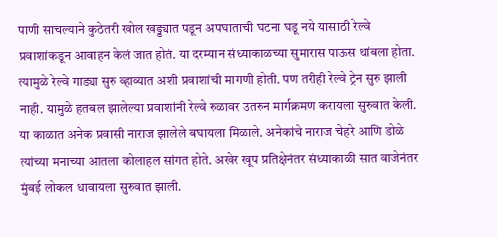पाणी साचल्याने कुठेतरी खोल खड्ड्यात पडून अपघाताची घटना घडू नये यासाठी रेल्वे प्रवाशांकडून आवाहन केलं जात होतं. या दरम्यान संध्याकाळच्या सुमारास पाऊस थांबला होता. त्यामुळे रेल्वे गाड्या सुरु व्हाव्यात अशी प्रवाशांची मागणी होती. पण तरीही रेल्वे ट्रेन सुरु झाली नाही. यामुळे हतबल झालेल्या प्रवाशांनी रेल्वे रुळावर उतरुन मार्गक्रमण करायला सुरुवात केली. या काळात अनेक प्रवासी नाराज झालेले बघायला मिळाले. अनेकांचे नाराज चेहरे आणि डोळे त्यांच्या मनाच्या आतला कोलाहल सांगत होते. अखेर खूप प्रतिक्षेनंतर संध्याकाळी सात वाजेनंतर मुंबई लोकल धावायला सुरुवात झाली.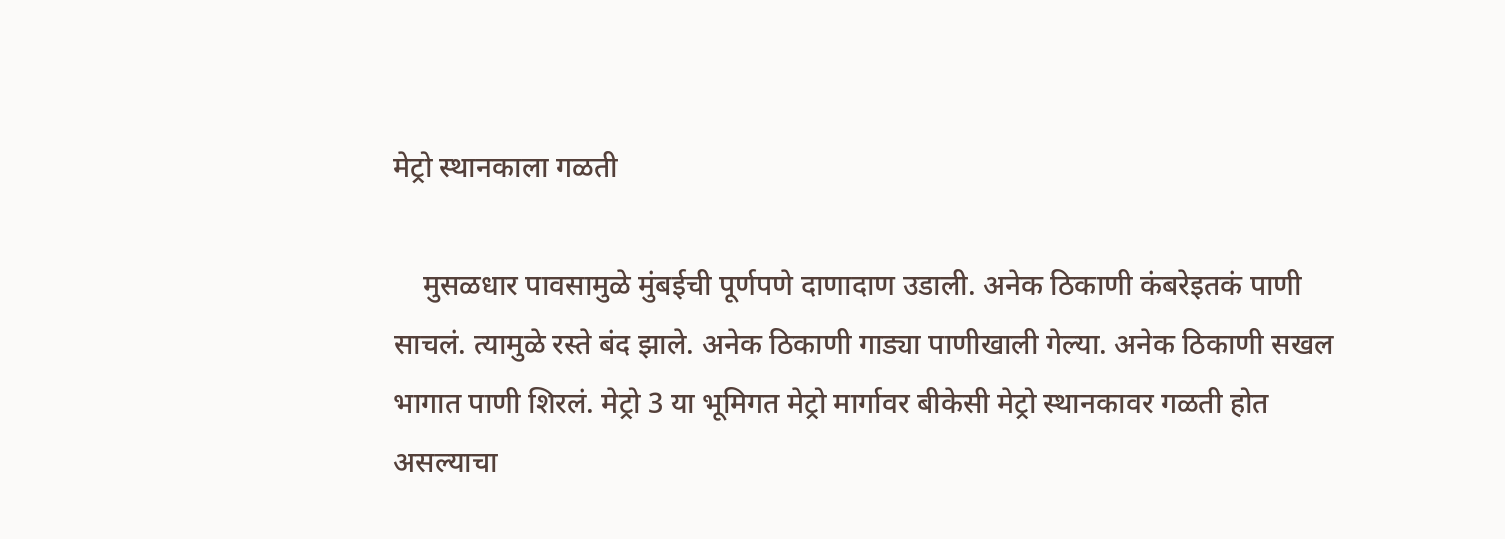मेट्रो स्थानकाला गळती

    मुसळधार पावसामुळे मुंबईची पूर्णपणे दाणादाण उडाली. अनेक ठिकाणी कंबरेइतकं पाणी साचलं. त्यामुळे रस्ते बंद झाले. अनेक ठिकाणी गाड्या पाणीखाली गेल्या. अनेक ठिकाणी सखल भागात पाणी शिरलं. मेट्रो 3 या भूमिगत मेट्रो मार्गावर बीकेसी मेट्रो स्थानकावर गळती होत असल्याचा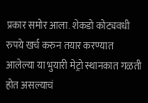प्रकार समोर आला. शेकडो कोट्यवधी रुपये खर्च करुन तयार करण्यात आलेल्या या भुयारी मेट्रो स्थानकात गळती होत असल्याचं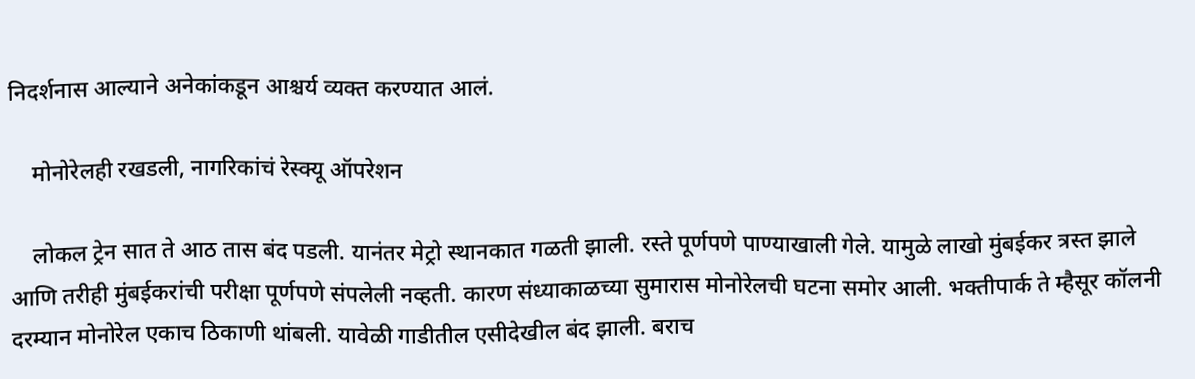निदर्शनास आल्याने अनेकांकडून आश्चर्य व्यक्त करण्यात आलं.

    मोनोरेलही रखडली, नागरिकांचं रेस्क्यू ऑपरेशन

    लोकल ट्रेन सात ते आठ तास बंद पडली. यानंतर मेट्रो स्थानकात गळती झाली. रस्ते पूर्णपणे पाण्याखाली गेले. यामुळे लाखो मुंबईकर त्रस्त झाले आणि तरीही मुंबईकरांची परीक्षा पूर्णपणे संपलेली नव्हती. कारण संध्याकाळच्या सुमारास मोनोरेलची घटना समोर आली. भक्तीपार्क ते म्हैसूर कॉलनी दरम्यान मोनोरेल एकाच ठिकाणी थांबली. यावेळी गाडीतील एसीदेखील बंद झाली. बराच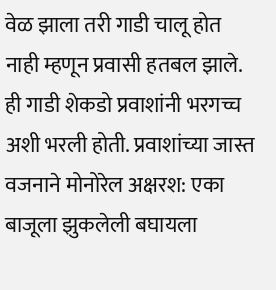वेळ झाला तरी गाडी चालू होत नाही म्हणून प्रवासी हतबल झाले. ही गाडी शेकडो प्रवाशांनी भरगच्च अशी भरली होती. प्रवाशांच्या जास्त वजनाने मोनोरेल अक्षरश: एका बाजूला झुकलेली बघायला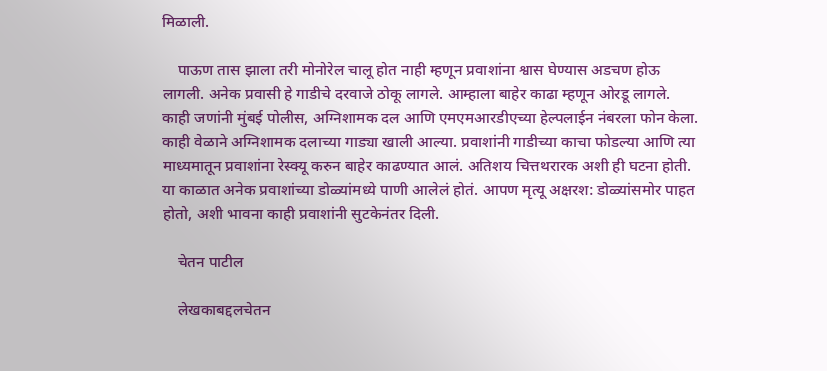मिळाली.

    पाऊण तास झाला तरी मोनोरेल चालू होत नाही म्हणून प्रवाशांना श्वास घेण्यास अडचण होऊ लागली. अनेक प्रवासी हे गाडीचे दरवाजे ठोकू लागले. आम्हाला बाहेर काढा म्हणून ओरडू लागले. काही जणांनी मुंबई पोलीस, अग्निशामक दल आणि एमएमआरडीएच्या हेल्पलाईन नंबरला फोन केला. काही वेळाने अग्निशामक दलाच्या गाड्या खाली आल्या. प्रवाशांनी गाडीच्या काचा फोडल्या आणि त्या माध्यमातून प्रवाशांना रेस्क्यू करुन बाहेर काढण्यात आलं. अतिशय चित्तथरारक अशी ही घटना होती. या काळात अनेक प्रवाशांच्या डोळ्यांमध्ये पाणी आलेलं होतं. आपण मृत्यू अक्षरश: डोळ्यांसमोर पाहत होतो, अशी भावना काही प्रवाशांनी सुटकेनंतर दिली.

    चेतन पाटील

    लेखकाबद्दलचेतन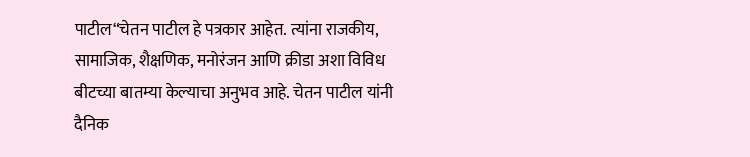पाटील“चेतन पाटील हे पत्रकार आहेत. त्यांना राजकीय, सामाजिक, शैक्षणिक, मनोरंजन आणि क्रीडा अशा विविध बीटच्या बातम्या केल्याचा अनुभव आहे. चेतन पाटील यांनी दैनिक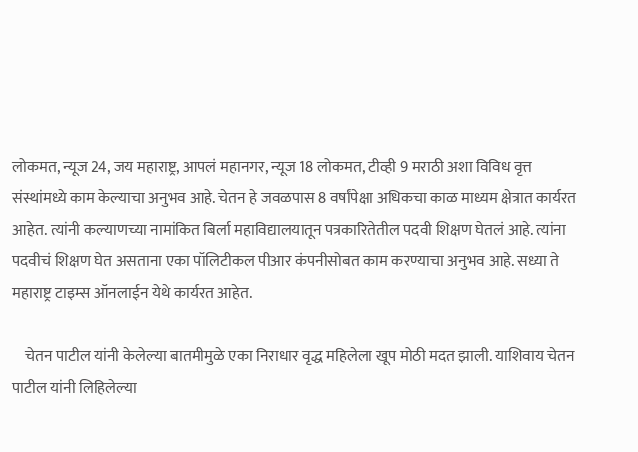लोकमत, न्यूज 24, जय महाराष्ट्र, आपलं महानगर, न्यूज 18 लोकमत, टीव्ही 9 मराठी अशा विविध वृत्त संस्थांमध्ये काम केल्याचा अनुभव आहे. चेतन हे जवळपास 8 वर्षांपेक्षा अधिकचा काळ माध्यम क्षेत्रात कार्यरत आहेत. त्यांनी कल्याणच्या नामांकित बिर्ला महाविद्यालयातून पत्रकारितेतील पदवी शिक्षण घेतलं आहे. त्यांना पदवीचं शिक्षण घेत असताना एका पॉलिटीकल पीआर कंपनीसोबत काम करण्याचा अनुभव आहे. सध्या ते महाराष्ट्र टाइम्स ऑनलाईन येथे कार्यरत आहेत.

    चेतन पाटील यांनी केलेल्या बातमीमुळे एका निराधार वृद्ध महिलेला खूप मोठी मदत झाली. याशिवाय चेतन पाटील यांनी लिहिलेल्या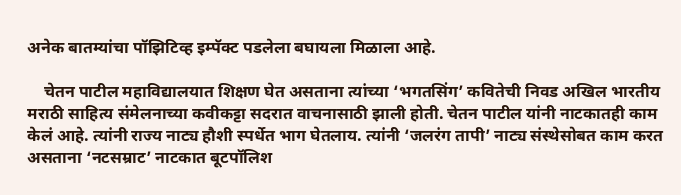अनेक बातम्यांचा पॉझिटिव्ह इम्पॅक्ट पडलेला बघायला मिळाला आहे.

    चेतन पाटील महाविद्यालयात शिक्षण घेत असताना त्यांच्या ‘भगतसिंग’ कवितेची निवड अखिल भारतीय मराठी साहित्य संमेलनाच्या कवीकट्टा सदरात वाचनासाठी झाली होती. चेतन पाटील यांनी नाटकातही काम केलं आहे. त्यांनी राज्य नाट्य हौशी स्पर्धेत भाग घेतलाय. त्यांनी ‘जलरंग तापी’ नाट्य संस्थेसोबत काम करत असताना ‘नटसम्राट’ नाटकात बूटपॉलिश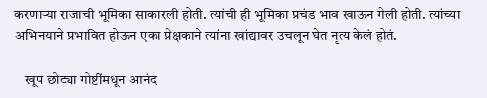करणाऱ्या राजाची भूमिका साकारली होती. त्यांची ही भूमिका प्रचंड भाव खाऊन गेली होती. त्यांच्या अभिनयाने प्रभावित होऊन एका प्रेक्षकाने त्यांना खांद्यावर उचलून घेत नृत्य केलं होतं.

    खूप छोट्या गोष्टींमधून आनंद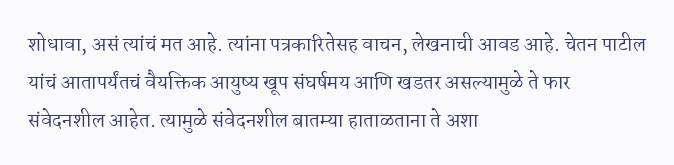शोधावा, असं त्यांचं मत आहे. त्यांना पत्रकारितेसह वाचन, लेखनाची आवड आहे. चेतन पाटील यांचं आतापर्यंतचं वैयक्तिक आयुष्य खूप संघर्षमय आणि खडतर असल्यामुळे ते फार संवेदनशील आहेत. त्यामुळे संवेदनशील बातम्या हाताळताना ते अशा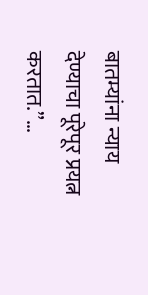बातम्यांना न्याय देण्याचा पूरेपूर प्रयत्न करतात.”…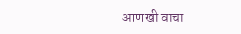आणखी वाचा